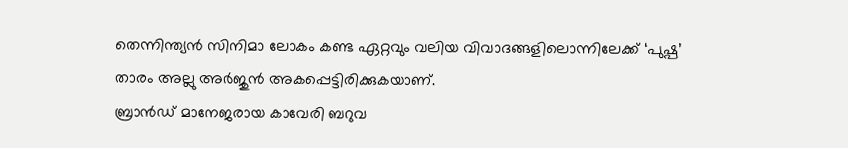തെന്നിന്ത്യൻ സിനിമാ ലോകം കണ്ട ഏറ്റവും വലിയ വിവാദങ്ങളിലൊന്നിലേക്ക് ‘പുഷ്പ’ താരം അല്ലു അർജുൻ അകപ്പെട്ടിരിക്കുകയാണ്.
ബ്രാൻഡ് മാനേജരായ കാവേരി ബറുവ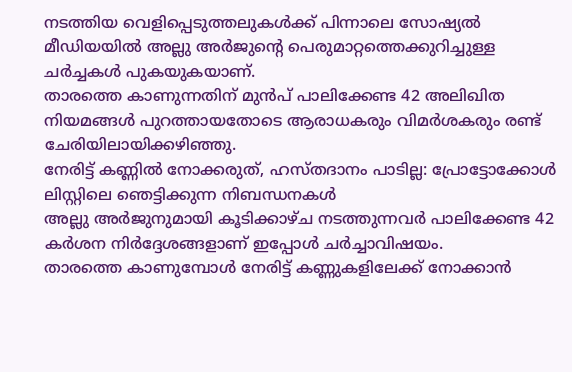നടത്തിയ വെളിപ്പെടുത്തലുകൾക്ക് പിന്നാലെ സോഷ്യൽ മീഡിയയിൽ അല്ലു അർജുന്റെ പെരുമാറ്റത്തെക്കുറിച്ചുള്ള ചർച്ചകൾ പുകയുകയാണ്.
താരത്തെ കാണുന്നതിന് മുൻപ് പാലിക്കേണ്ട 42 അലിഖിത നിയമങ്ങൾ പുറത്തായതോടെ ആരാധകരും വിമർശകരും രണ്ട് ചേരിയിലായിക്കഴിഞ്ഞു.
നേരിട്ട് കണ്ണിൽ നോക്കരുത്, ഹസ്തദാനം പാടില്ല: പ്രോട്ടോക്കോൾ ലിസ്റ്റിലെ ഞെട്ടിക്കുന്ന നിബന്ധനകൾ
അല്ലു അർജുനുമായി കൂടിക്കാഴ്ച നടത്തുന്നവർ പാലിക്കേണ്ട 42 കർശന നിർദ്ദേശങ്ങളാണ് ഇപ്പോൾ ചർച്ചാവിഷയം.
താരത്തെ കാണുമ്പോൾ നേരിട്ട് കണ്ണുകളിലേക്ക് നോക്കാൻ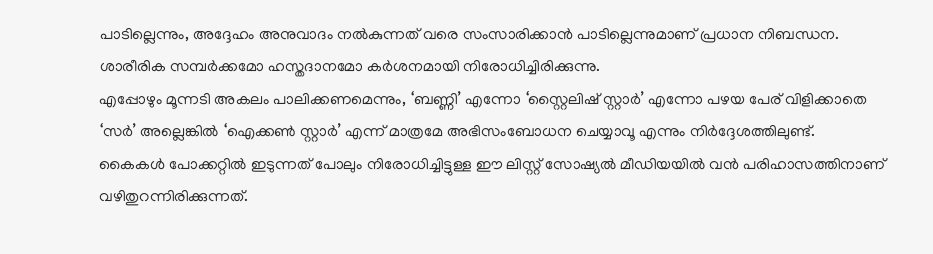പാടില്ലെന്നും, അദ്ദേഹം അനുവാദം നൽകുന്നത് വരെ സംസാരിക്കാൻ പാടില്ലെന്നുമാണ് പ്രധാന നിബന്ധന.
ശാരീരിക സമ്പർക്കമോ ഹസ്തദാനമോ കർശനമായി നിരോധിച്ചിരിക്കുന്നു.
എപ്പോഴും മൂന്നടി അകലം പാലിക്കണമെന്നും, ‘ബണ്ണി’ എന്നോ ‘സ്റ്റൈലിഷ് സ്റ്റാർ’ എന്നോ പഴയ പേര് വിളിക്കാതെ
‘സർ’ അല്ലെങ്കിൽ ‘ഐക്കൺ സ്റ്റാർ’ എന്ന് മാത്രമേ അഭിസംബോധന ചെയ്യാവൂ എന്നും നിർദ്ദേശത്തിലുണ്ട്.
കൈകൾ പോക്കറ്റിൽ ഇടുന്നത് പോലും നിരോധിച്ചിട്ടുള്ള ഈ ലിസ്റ്റ് സോഷ്യൽ മീഡിയയിൽ വൻ പരിഹാസത്തിനാണ് വഴിതുറന്നിരിക്കുന്നത്.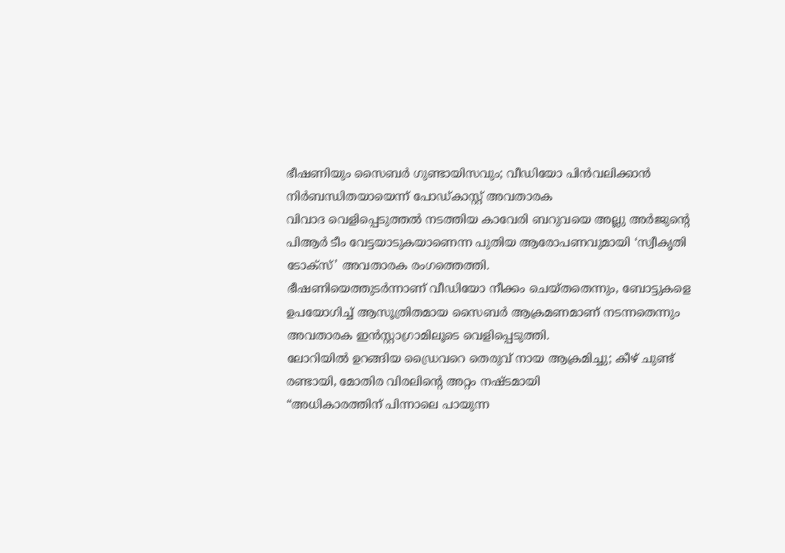ഭീഷണിയും സൈബർ ഗുണ്ടായിസവും; വീഡിയോ പിൻവലിക്കാൻ നിർബന്ധിതയായെന്ന് പോഡ്കാസ്റ്റ് അവതാരക
വിവാദ വെളിപ്പെടുത്തൽ നടത്തിയ കാവേരി ബറുവയെ അല്ലു അർജുന്റെ പിആർ ടീം വേട്ടയാടുകയാണെന്ന പുതിയ ആരോപണവുമായി ‘സ്വീകൃതി ടോക്സ്’ അവതാരക രംഗത്തെത്തി.
ഭീഷണിയെത്തുടർന്നാണ് വീഡിയോ നീക്കം ചെയ്തതെന്നും, ബോട്ടുകളെ ഉപയോഗിച്ച് ആസൂത്രിതമായ സൈബർ ആക്രമണമാണ് നടന്നതെന്നും അവതാരക ഇൻസ്റ്റാഗ്രാമിലൂടെ വെളിപ്പെടുത്തി.
ലോറിയിൽ ഉറങ്ങിയ ഡ്രൈവറെ തെരുവ് നായ ആക്രമിച്ചു; കീഴ് ചുണ്ട് രണ്ടായി, മോതിര വിരലിന്റെ അറ്റം നഷ്ടമായി
“അധികാരത്തിന് പിന്നാലെ പായുന്ന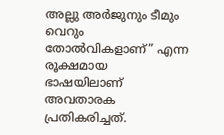അല്ലു അർജുനും ടീമും വെറും തോൽവികളാണ്” എന്ന രൂക്ഷമായ ഭാഷയിലാണ് അവതാരക പ്രതികരിച്ചത്.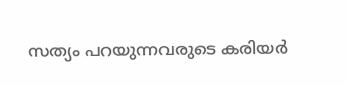സത്യം പറയുന്നവരുടെ കരിയർ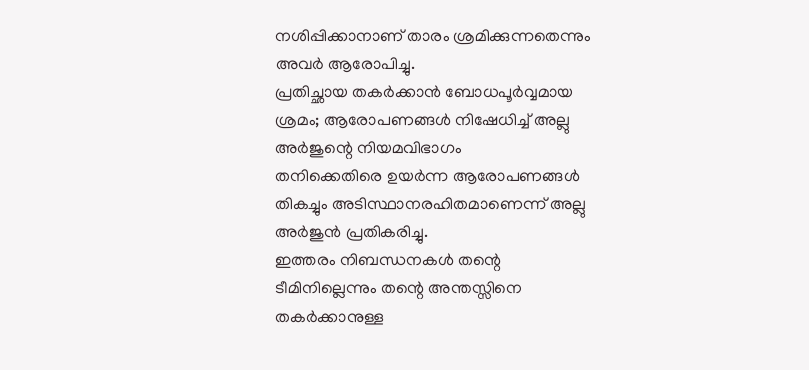നശിപ്പിക്കാനാണ് താരം ശ്രമിക്കുന്നതെന്നും അവർ ആരോപിച്ചു.
പ്രതിച്ഛായ തകർക്കാൻ ബോധപൂർവ്വമായ ശ്രമം; ആരോപണങ്ങൾ നിഷേധിച്ച് അല്ലു അർജുന്റെ നിയമവിഭാഗം
തനിക്കെതിരെ ഉയർന്ന ആരോപണങ്ങൾ തികച്ചും അടിസ്ഥാനരഹിതമാണെന്ന് അല്ലു അർജുൻ പ്രതികരിച്ചു.
ഇത്തരം നിബന്ധനകൾ തന്റെ ടീമിനില്ലെന്നും തന്റെ അന്തസ്സിനെ തകർക്കാനുള്ള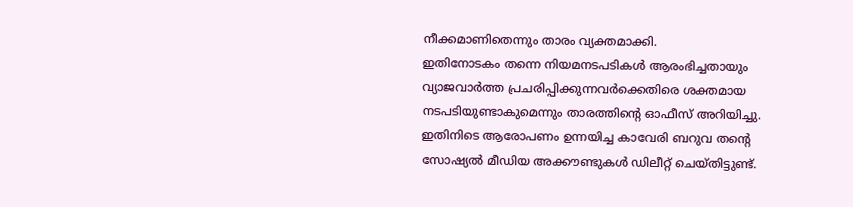നീക്കമാണിതെന്നും താരം വ്യക്തമാക്കി.
ഇതിനോടകം തന്നെ നിയമനടപടികൾ ആരംഭിച്ചതായും വ്യാജവാർത്ത പ്രചരിപ്പിക്കുന്നവർക്കെതിരെ ശക്തമായ നടപടിയുണ്ടാകുമെന്നും താരത്തിന്റെ ഓഫീസ് അറിയിച്ചു.
ഇതിനിടെ ആരോപണം ഉന്നയിച്ച കാവേരി ബറുവ തന്റെ സോഷ്യൽ മീഡിയ അക്കൗണ്ടുകൾ ഡിലീറ്റ് ചെയ്തിട്ടുണ്ട്.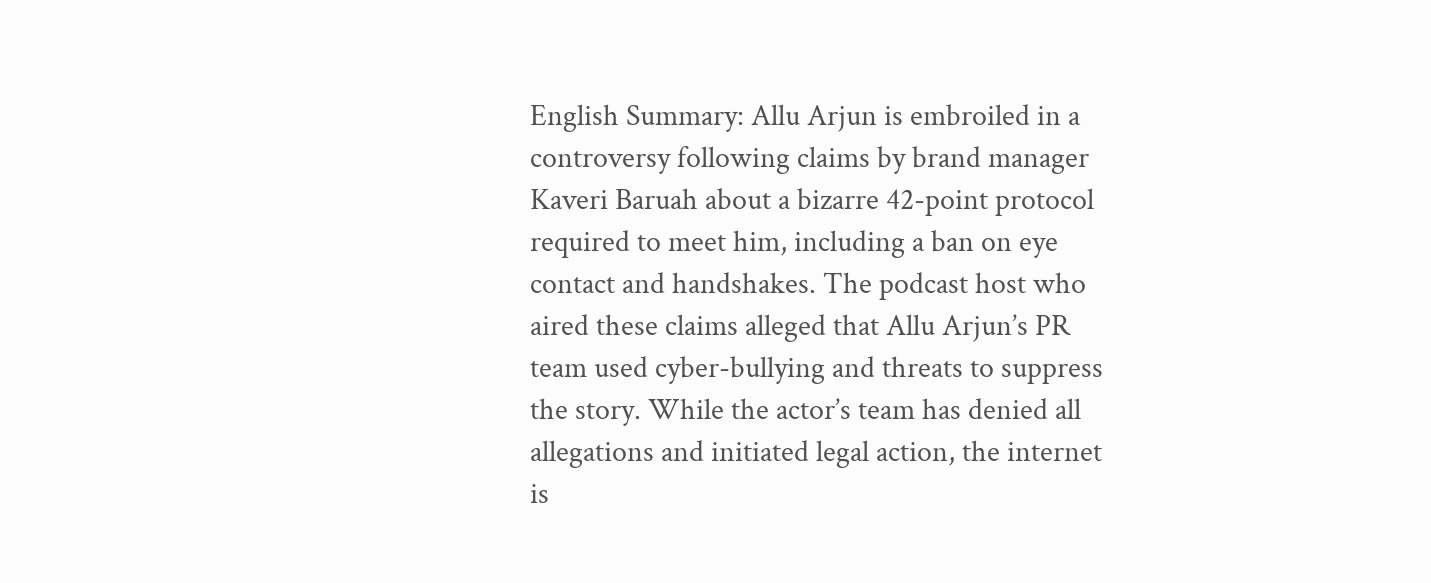English Summary: Allu Arjun is embroiled in a controversy following claims by brand manager Kaveri Baruah about a bizarre 42-point protocol required to meet him, including a ban on eye contact and handshakes. The podcast host who aired these claims alleged that Allu Arjun’s PR team used cyber-bullying and threats to suppress the story. While the actor’s team has denied all allegations and initiated legal action, the internet is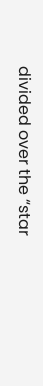divided over the “star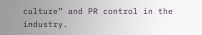culture” and PR control in the industry.